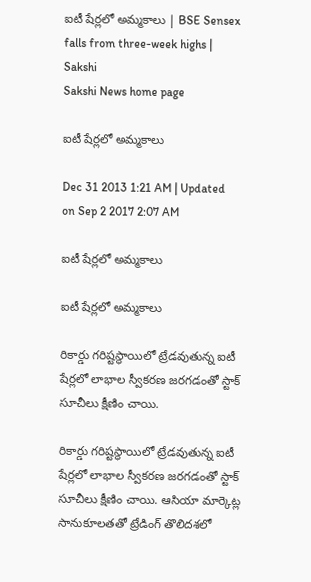ఐటీ షేర్లలో అమ్మకాలు | BSE Sensex falls from three-week highs | Sakshi
Sakshi News home page

ఐటీ షేర్లలో అమ్మకాలు

Dec 31 2013 1:21 AM | Updated on Sep 2 2017 2:07 AM

ఐటీ షేర్లలో అమ్మకాలు

ఐటీ షేర్లలో అమ్మకాలు

రికార్డు గరిష్టస్థాయిలో ట్రేడవుతున్న ఐటీ షేర్లలో లాభాల స్వీకరణ జరగడంతో స్టాక్ సూచీలు క్షీణిం చాయి.

రికార్డు గరిష్టస్థాయిలో ట్రేడవుతున్న ఐటీ షేర్లలో లాభాల స్వీకరణ జరగడంతో స్టాక్ సూచీలు క్షీణిం చాయి. ఆసియా మార్కెట్ల సానుకూలతతో ట్రేడింగ్ తొలిదశలో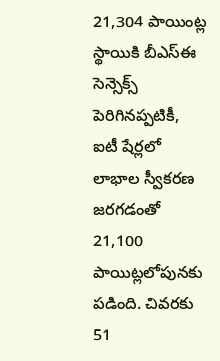21,304 పాయింట్ల స్థాయికి బీఎస్‌ఈ సెన్సెక్స్ పెరిగినప్పటికీ, ఐటీ షేర్లలో లాభాల స్వీకరణ జరగడంతో 21,100 పాయిట్లలోపునకు పడింది. చివరకు 51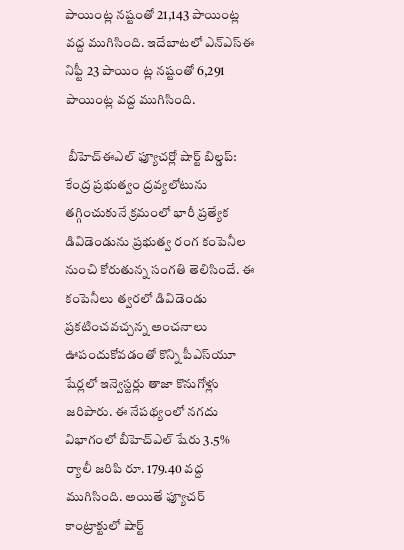పాయింట్ల నష్టంతో 21,143 పాయింట్ల వద్ద ముగిసింది. ఇదేబాటలో ఎన్‌ఎస్‌ఈ నిఫ్టీ 23 పాయిం ట్ల నష్టంతో 6,291 పాయింట్ల వద్ద ముగిసింది.

 బీహెచ్‌ఈఎల్ ఫ్యూచర్లో షార్ట్ బిల్డప్: కేంద్ర ప్రభుత్వం ద్రవ్యలోటును తగ్గించుకునే క్రమంలో భారీ ప్రత్యేక డివిడెండును ప్రభుత్వ రంగ కంపెనీల నుంచి కోరుతున్న సంగతి తెలిసిందే. ఈ కంపెనీలు త్వరలో డివిడెండు ప్రకటించవచ్చన్న అంచనాలు ఊపందుకోవడంతో కొన్ని పీఎస్‌యూ షేర్లలో ఇన్వెస్టర్లు తాజా కొనుగోళ్లు జరిపారు. ఈ నేపథ్యంలో నగదు విభాగంలో బీహెచ్‌ఎల్ షేరు 3.5% ర్యాలీ జరిపి రూ. 179.40 వద్ద ముగిసింది. అయితే ఫ్యూచర్ కాంట్రాక్టులో షార్ట్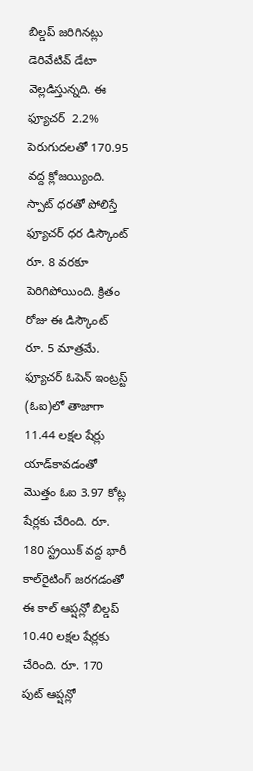బిల్డప్ జరిగినట్లు డెరివేటివ్ డేటా వెల్లడిస్తున్నది. ఈ ఫ్యూచర్  2.2% పెరుగుదలతో 170.95 వద్ద క్లోజయ్యింది. స్పాట్ ధరతో పోలిస్తే ఫ్యూచర్ ధర డిస్కౌంట్ రూ. 8 వరకూ పెరిగిపోయింది. క్రితం రోజు ఈ డిస్కౌంట్ రూ. 5 మాత్రమే. ఫ్యూచర్ ఓపెన్ ఇంట్రస్ట్ (ఓఐ)లో తాజాగా 11.44 లక్షల షేర్లు యాడ్‌కావడంతో మొత్తం ఓఐ 3.97 కోట్ల షేర్లకు చేరింది. రూ. 180 స్ట్రయిక్ వద్ద భారీ కాల్‌రైటింగ్ జరగడంతో ఈ కాల్ ఆప్షన్లో బిల్డప్ 10.40 లక్షల షేర్లకు చేరింది. రూ. 170 పుట్ ఆప్షన్లో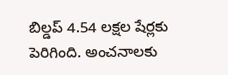బిల్డప్ 4.54 లక్షల షేర్లకు పెరిగింది. అంచనాలకు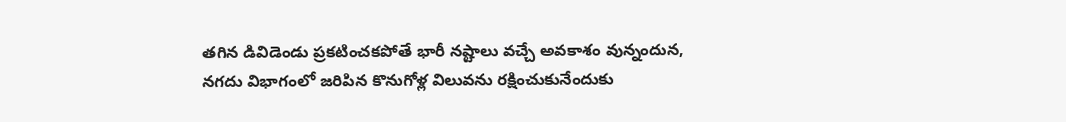తగిన డివిడెండు ప్రకటించకపోతే భారీ నష్టాలు వచ్చే అవకాశం వున్నందున, నగదు విభాగంలో జరిపిన కొనుగోళ్ల విలువను రక్షించుకునేందుకు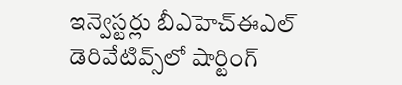ఇన్వెస్టర్లు బీఎహెచ్‌ఈఎల్ డెరివేటివ్స్‌లో షార్టింగ్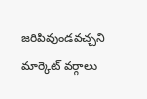జరిపివుండవచ్చని మార్కెట్ వర్గాలు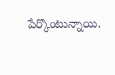పేర్కొంటున్నాయి.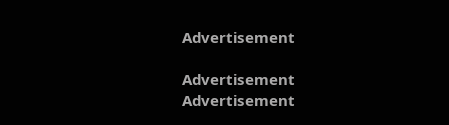Advertisement

Advertisement
Advertisement